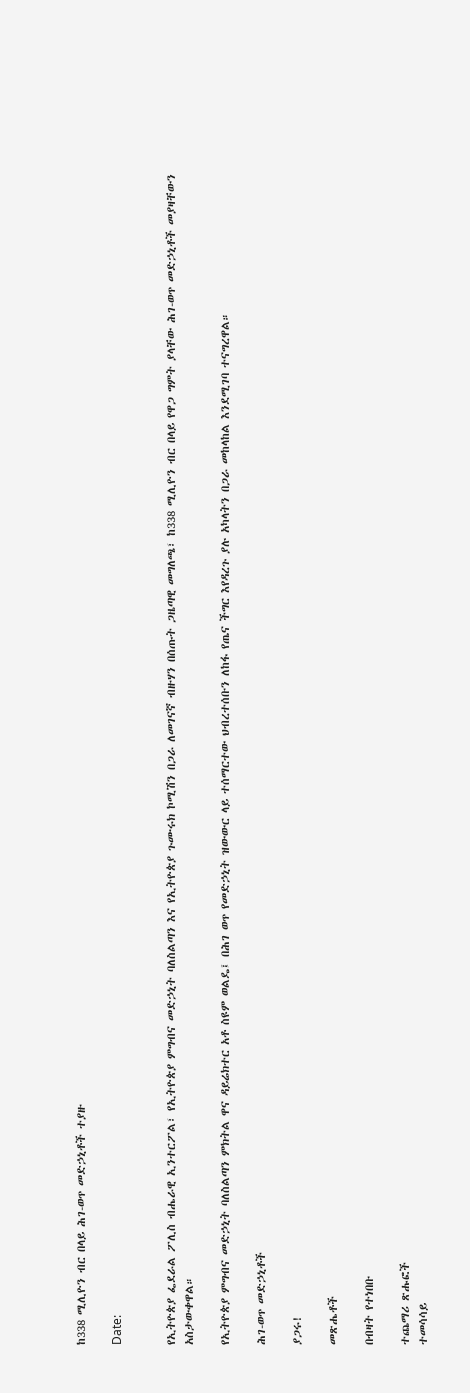ከ338 ሚሊዮን ብር በላይ ሕገ-ወጥ መድኃኒቶች ተያዙ

Date:


የኢትዮጵያ ፌደራል ፖሊስ ብሔራዊ ኢንተርፖል፣ የኢትዮጵያ ምግብና መድኃኒት ባለስልጣን እና የኢትዮጵያ ጉሙሩክ ኮሚሽን በጋራ ለመገናኛ ብዙሃን በሰጡት ጋዜጣዊ መግለጫ፣ ከ338 ሚሊዮን ብር በላይ የዋጋ ግምት ያላቸው ሕገ-ወጥ መድኃኒቶች መያዛቸውን አስታውቀዋል።

የኢትዮጵያ ምግብና መድኃኒት ባለስልጣን ምክትል ዋና ዳይሬክተር አቶ ስዩም ወልዴ፤ በሕገ ወጥ የመድኃኒት ዝውውር ላይ ተሰማርተው ህብረተሰቡን ለከፋ የጤና ችግር እየዳረጉ ያሉ አካላትን በጋራ መከላከል እንደሚገባ ተናግረዋል።

ሕገ-ወጥ መድኃኒቶች

ያጋሩ!

መጽሔቶች

በብዛት የተነበቡ

ተጨማሪ ጽሑፎች
ተመሳሳይ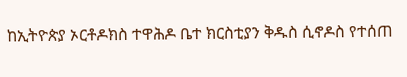ከኢትዮጵያ ኦርቶዶክስ ተዋሕዶ ቤተ ክርስቲያን ቅዱስ ሲኖዶስ የተሰጠ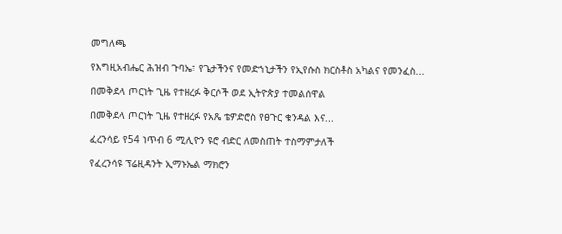መግለጫ

የእግዚአብሔር ሕዝብ ጉባኤ፣ የጌታችንና የመድኀኒታችን የኢየሱስ ክርስቶስ አካልና የመንፈስ...

በመቅደላ ጦርነት ጊዜ የተዘረፉ ቅርሶች ወደ ኢትዮጵያ ተመልሰዋል

በመቅደላ ጦርነት ጊዜ የተዘረፉ የአጼ ቴዎድሮስ የፀጉር ቁንዳል እና...

ፈረንሳይ የ54 ነጥብ 6 ሚሊዮን ዩሮ ብድር ለመስጠት ተስማምታለች

የፈረንሳዩ ፕሬዚዳንት ኢማኑኤል ማክሮን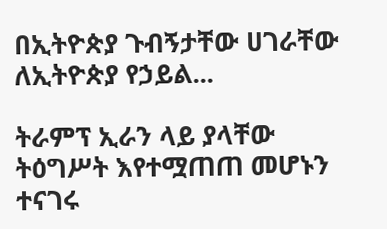በኢትዮጵያ ጉብኝታቸው ሀገራቸው ለኢትዮጵያ የኃይል...

ትራምፕ ኢራን ላይ ያላቸው ትዕግሥት እየተሟጠጠ መሆኑን ተናገሩ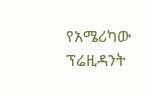የአሜሪካው ፕሬዚዳንት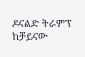ዶናልድ ትራምፕ ከቻይናው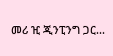መሪ ዢ ጂንፒንግ ጋር...